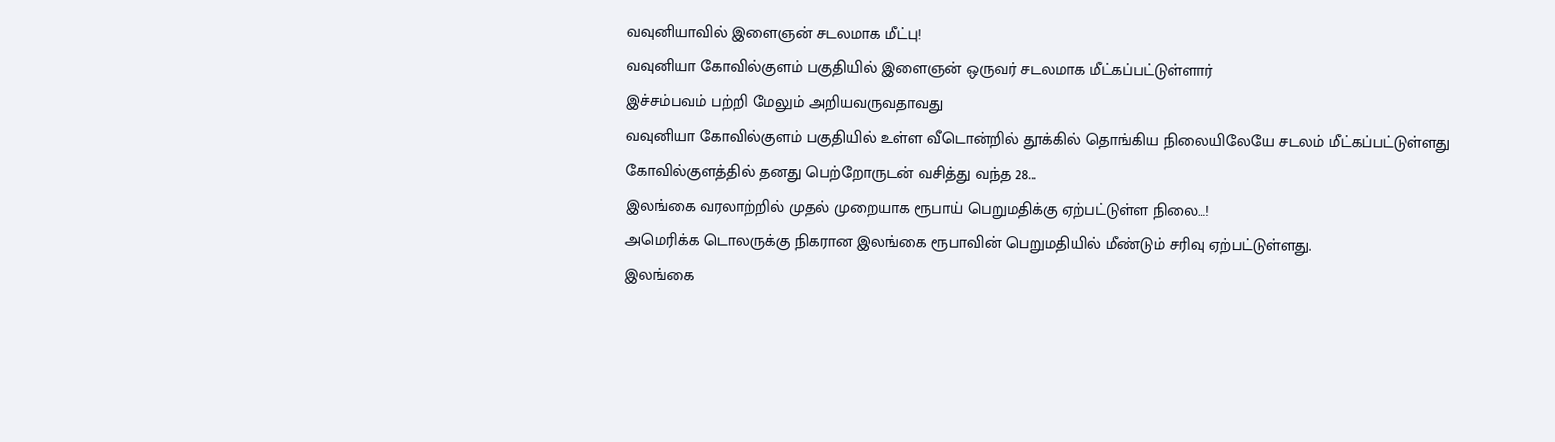வவுனியாவில் இளைஞன் சடலமாக மீட்பு!
வவுனியா கோவில்குளம் பகுதியில் இளைஞன் ஒருவர் சடலமாக மீட்கப்பட்டுள்ளார்
இச்சம்பவம் பற்றி மேலும் அறியவருவதாவது
வவுனியா கோவில்குளம் பகுதியில் உள்ள வீடொன்றில் தூக்கில் தொங்கிய நிலையிலேயே சடலம் மீட்கப்பட்டுள்ளது
கோவில்குளத்தில் தனது பெற்றோருடன் வசித்து வந்த 28...
இலங்கை வரலாற்றில் முதல் முறையாக ரூபாய் பெறுமதிக்கு ஏற்பட்டுள்ள நிலை…!
அமெரிக்க டொலருக்கு நிகரான இலங்கை ரூபாவின் பெறுமதியில் மீண்டும் சரிவு ஏற்பட்டுள்ளது.
இலங்கை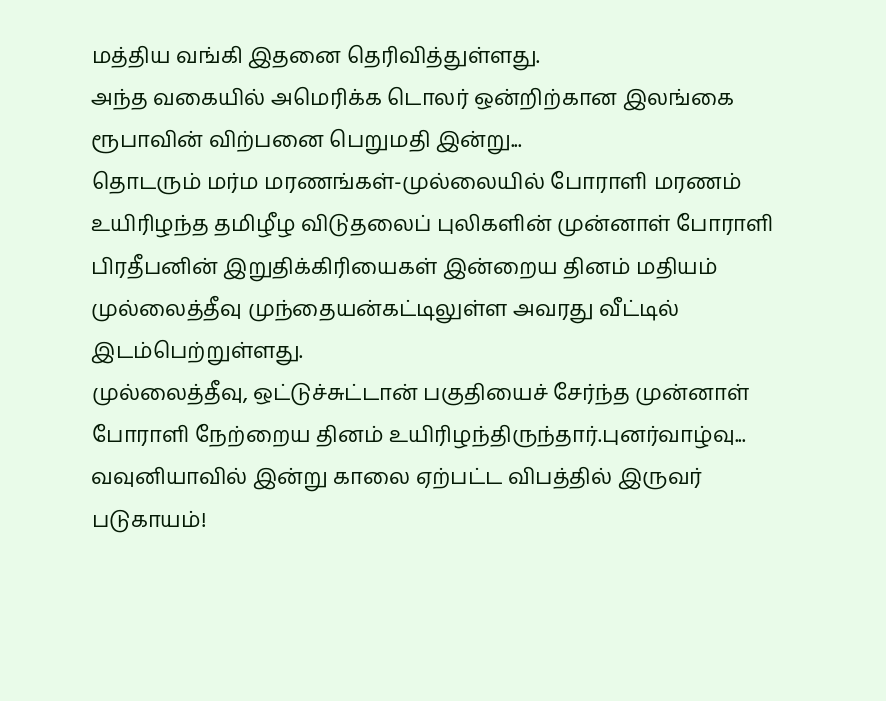மத்திய வங்கி இதனை தெரிவித்துள்ளது.
அந்த வகையில் அமெரிக்க டொலர் ஒன்றிற்கான இலங்கை ரூபாவின் விற்பனை பெறுமதி இன்று...
தொடரும் மர்ம மரணங்கள்-முல்லையில் போராளி மரணம்
உயிரிழந்த தமிழீழ விடுதலைப் புலிகளின் முன்னாள் போராளி பிரதீபனின் இறுதிக்கிரியைகள் இன்றைய தினம் மதியம் முல்லைத்தீவு முந்தையன்கட்டிலுள்ள அவரது வீட்டில் இடம்பெற்றுள்ளது.
முல்லைத்தீவு, ஒட்டுச்சுட்டான் பகுதியைச் சேர்ந்த முன்னாள் போராளி நேற்றைய தினம் உயிரிழந்திருந்தார்.புனர்வாழ்வு...
வவுனியாவில் இன்று காலை ஏற்பட்ட விபத்தில் இருவர் படுகாயம்!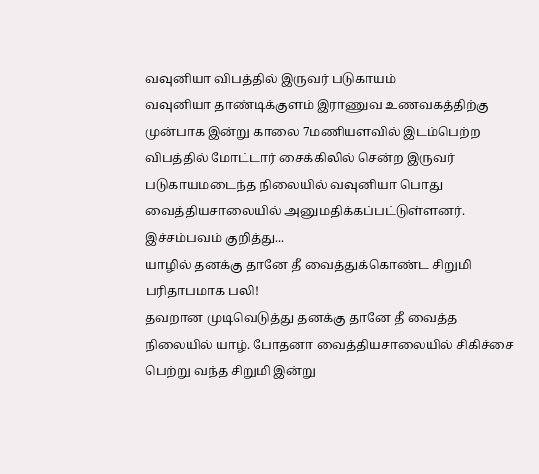வவுனியா விபத்தில் இருவர் படுகாயம்
வவுனியா தாண்டிக்குளம் இராணுவ உணவகத்திற்கு முன்பாக இன்று காலை 7மணியளவில் இடம்பெற்ற விபத்தில் மோட்டார் சைக்கிலில் சென்ற இருவர் படுகாயமடைந்த நிலையில் வவுனியா பொது வைத்தியசாலையில் அனுமதிக்கப்பட்டுள்ளனர்.
இச்சம்பவம் குறித்து...
யாழில் தனக்கு தானே தீ வைத்துக்கொண்ட சிறுமி பரிதாபமாக பலி!
தவறான முடிவெடுத்து தனக்கு தானே தீ வைத்த நிலையில் யாழ். போதனா வைத்தியசாலையில் சிகிச்சை பெற்று வந்த சிறுமி இன்று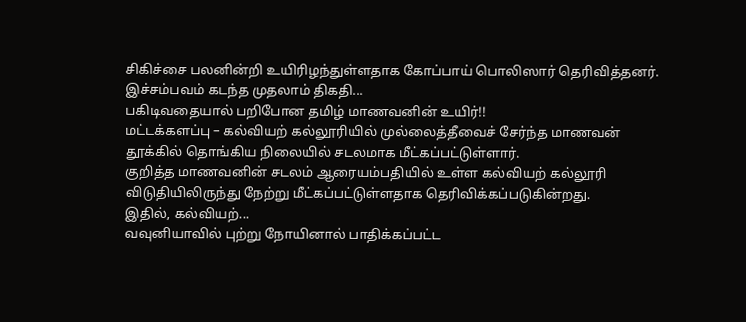சிகிச்சை பலனின்றி உயிரிழந்துள்ளதாக கோப்பாய் பொலிஸார் தெரிவித்தனர்.
இச்சம்பவம் கடந்த முதலாம் திகதி...
பகிடிவதையால் பறிபோன தமிழ் மாணவனின் உயிர்!!
மட்டக்களப்பு – கல்வியற் கல்லூரியில் முல்லைத்தீவைச் சேர்ந்த மாணவன் தூக்கில் தொங்கிய நிலையில் சடலமாக மீட்கப்பட்டுள்ளார்.
குறித்த மாணவனின் சடலம் ஆரையம்பதியில் உள்ள கல்வியற் கல்லூரி விடுதியிலிருந்து நேற்று மீட்கப்பட்டுள்ளதாக தெரிவிக்கப்படுகின்றது.
இதில், கல்வியற்...
வவுனியாவில் புற்று நோயினால் பாதிக்கப்பட்ட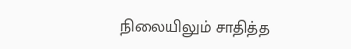நிலையிலும் சாதித்த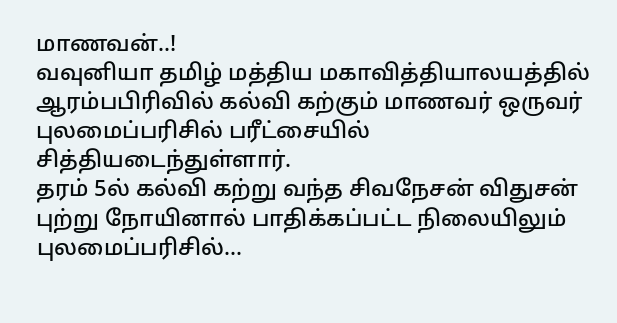மாணவன்..!
வவுனியா தமிழ் மத்திய மகாவித்தியாலயத்தில் ஆரம்பபிரிவில் கல்வி கற்கும் மாணவர் ஒருவர் புலமைப்பரிசில் பரீட்சையில் சித்தியடைந்துள்ளார்.
தரம் 5ல் கல்வி கற்று வந்த சிவநேசன் விதுசன் புற்று நோயினால் பாதிக்கப்பட்ட நிலையிலும் புலமைப்பரிசில்...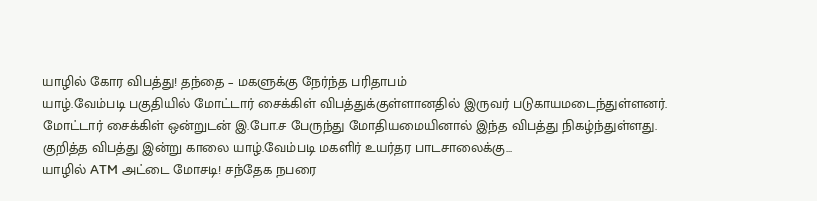யாழில் கோர விபத்து! தந்தை – மகளுக்கு நேர்ந்த பரிதாபம்
யாழ்.வேம்படி பகுதியில் மோட்டார் சைக்கிள் விபத்துக்குள்ளானதில் இருவர் படுகாயமடைந்துள்ளனர்.
மோட்டார் சைக்கிள் ஒன்றுடன் இ.போ.ச பேருந்து மோதியமையினால் இந்த விபத்து நிகழ்ந்துள்ளது.
குறித்த விபத்து இன்று காலை யாழ்.வேம்படி மகளிர் உயர்தர பாடசாலைக்கு...
யாழில் ATM அட்டை மோசடி! சந்தேக நபரை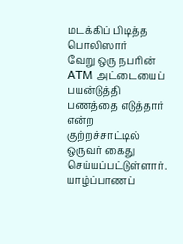மடக்கிப் பிடித்த பொலிஸார்
வேறு ஒரு நபரின் ATM அட்டையைப் பயன்டுத்தி பணத்தை எடுத்தார் என்ற குற்றச்சாட்டில் ஒருவர் கைது செய்யப்பட்டுள்ளார்.
யாழ்ப்பாணப்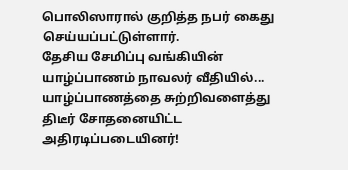பொலிஸாரால் குறித்த நபர் கைது செய்யப்பட்டுள்ளார்.
தேசிய சேமிப்பு வங்கியின் யாழ்ப்பாணம் நாவலர் வீதியில்...
யாழ்ப்பாணத்தை சுற்றிவளைத்து திடீர் சோதனையிட்ட அதிரடிப்படையினர்!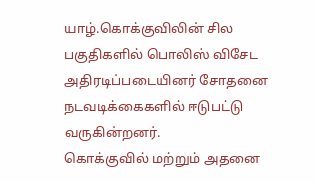யாழ்.கொக்குவிலின் சில பகுதிகளில் பொலிஸ் விசேட அதிரடிப்படையினர் சோதனை நடவடிக்கைகளில் ஈடுபட்டு வருகின்றனர்.
கொக்குவில் மற்றும் அதனை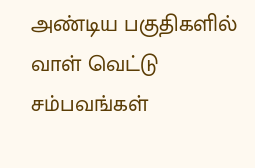அண்டிய பகுதிகளில் வாள் வெட்டு சம்பவங்கள்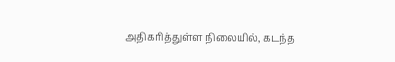அதிகரித்துள்ள நிலையில், கடந்த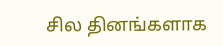சில தினங்களாக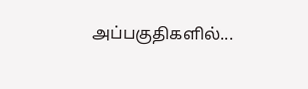அப்பகுதிகளில்...